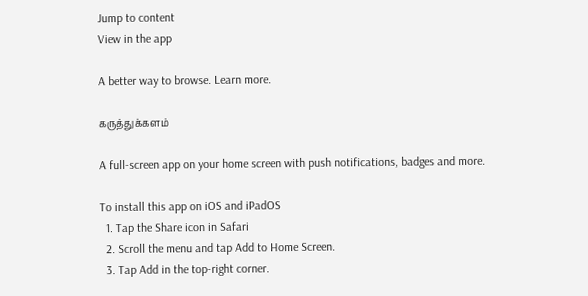Jump to content
View in the app

A better way to browse. Learn more.

கருத்துக்களம்

A full-screen app on your home screen with push notifications, badges and more.

To install this app on iOS and iPadOS
  1. Tap the Share icon in Safari
  2. Scroll the menu and tap Add to Home Screen.
  3. Tap Add in the top-right corner.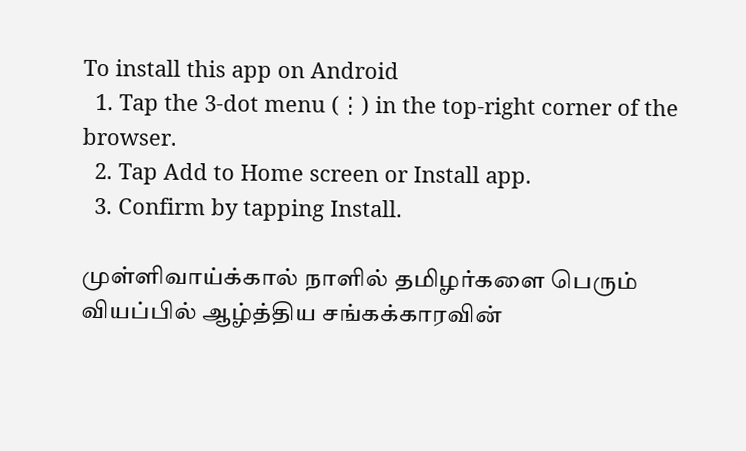To install this app on Android
  1. Tap the 3-dot menu (⋮) in the top-right corner of the browser.
  2. Tap Add to Home screen or Install app.
  3. Confirm by tapping Install.

முள்ளிவாய்க்கால் நாளில் தமிழர்களை பெரும் வியப்பில் ஆழ்த்திய சங்கக்காரவின்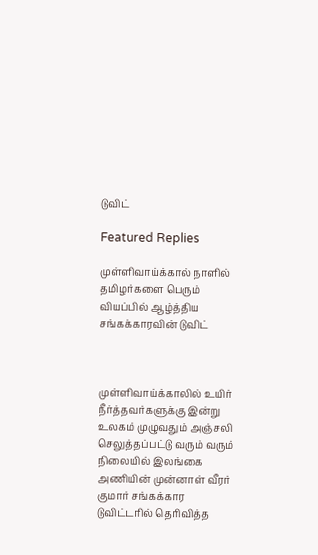டுவிட்

Featured Replies

முள்ளிவாய்க்கால் நாளில் தமிழர்களை பெரும் வியப்பில் ஆழ்த்திய சங்கக்காரவின் டுவிட்



முள்ளிவாய்க்காலில் உயிர் நீர்த்தவர்களுக்கு இன்று உலகம் முழுவதும் அஞ்சலி செலுத்தப்பட்டு வரும் வரும் நிலையில் இலங்கை அணியின் முன்னாள் வீரர் குமார் சங்கக்கார டுவிட்டரில் தெரிவித்த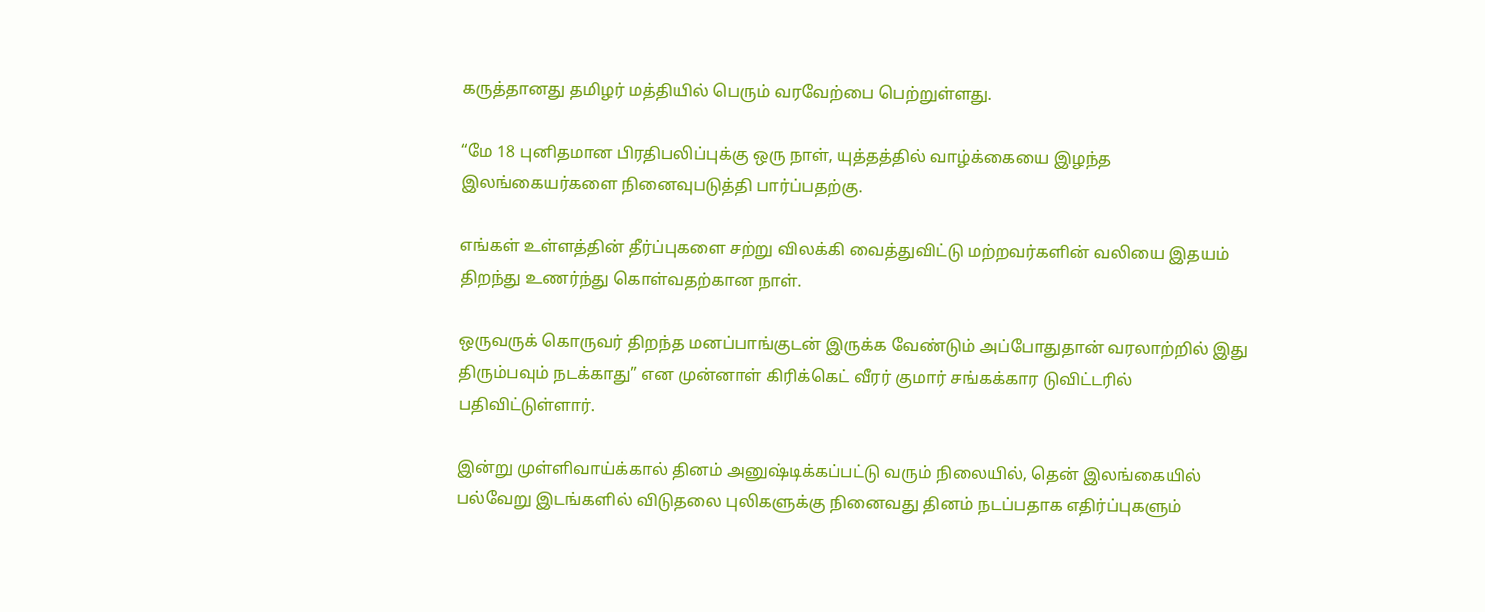கருத்தானது தமிழர் மத்தியில் பெரும் வரவேற்பை பெற்றுள்ளது.

“மே 18 புனிதமான பிரதிபலிப்புக்கு ஒரு நாள், யுத்தத்தில் வாழ்க்கையை இழந்த இலங்கையர்களை நினைவுபடுத்தி பார்ப்பதற்கு.

எங்கள் உள்ளத்தின் தீர்ப்புகளை சற்று விலக்கி வைத்துவிட்டு மற்றவர்களின் வலியை இதயம் திறந்து உணர்ந்து கொள்வதற்கான நாள்.

ஒருவருக் கொருவர் திறந்த மனப்பாங்குடன் இருக்க வேண்டும் அப்போதுதான் வரலாற்றில் இது திரும்பவும் நடக்காது” என முன்னாள் கிரிக்கெட் வீரர் குமார் சங்கக்கார டுவிட்டரில் பதிவிட்டுள்ளார்.

இன்று முள்ளிவாய்க்கால் தினம் அனுஷ்டிக்கப்பட்டு வரும் நிலையில், தென் இலங்கையில் பல்வேறு இடங்களில் விடுதலை புலிகளுக்கு நினைவது தினம் நடப்பதாக எதிர்ப்புகளும்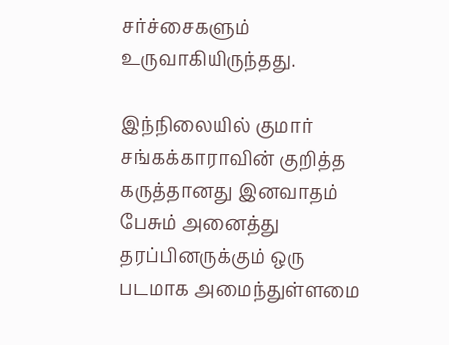சர்ச்சைகளும் உருவாகியிருந்தது.

இந்நிலையில் குமார் சங்கக்காராவின் குறித்த கருத்தானது இனவாதம் பேசும் அனைத்து தரப்பினருக்கும் ஒரு படமாக அமைந்துள்ளமை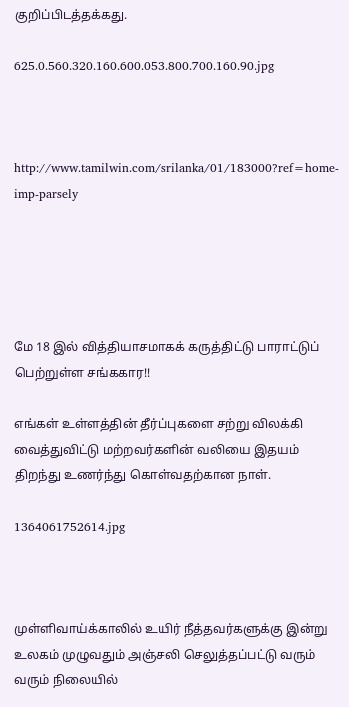குறிப்பிடத்தக்கது.

625.0.560.320.160.600.053.800.700.160.90.jpg



http://www.tamilwin.com/srilanka/01/183000?ref=home-imp-parsely





மே 18 இல் வித்தியாசமாகக் கருத்திட்டு பாராட்டுப் பெற்றுள்ள சங்ககார!!

எங்கள் உள்ளத்தின் தீர்ப்புகளை சற்று விலக்கி வைத்துவிட்டு மற்றவர்களின் வலியை இதயம் திறந்து உணர்ந்து கொள்வதற்கான நாள்.

1364061752614.jpg



முள்ளிவாய்க்காலில் உயிர் நீத்தவர்களுக்கு இன்று உலகம் முழுவதும் அஞ்சலி செலுத்தப்பட்டு வரும் வரும் நிலையில்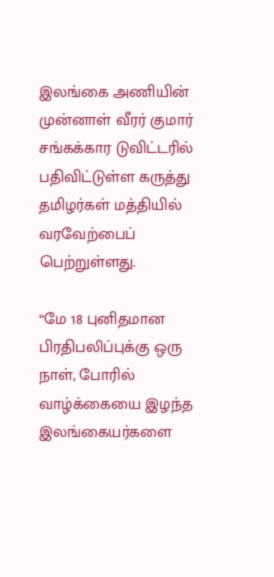இலங்கை அணியின் முன்னாள் வீரர் குமார் சங்கக்கார டுவிட்டரில் பதிவிட்டுள்ள கருத்து தமிழர்கள் மத்தியில் வரவேற்பைப் பெற்றுள்ளது.

“மே 18 புனிதமான பிரதிபலிப்புக்கு ஒரு நாள், போரில் வாழ்க்கையை இழந்த இலங்கையர்களை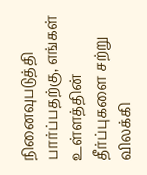நினைவுபடுத்தி பார்ப்பதற்கு, எங்கள் உள்ளத்தின் தீர்ப்புகளை சற்று விலக்கி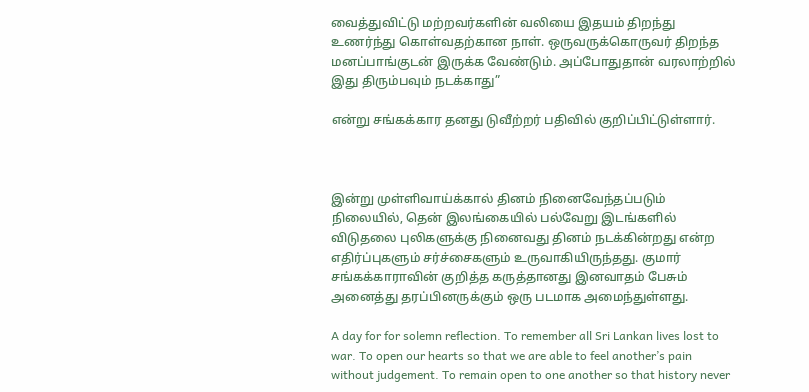வைத்துவிட்டு மற்றவர்களின் வலியை இதயம் திறந்து உணர்ந்து கொள்வதற்கான நாள். ஒருவருக்கொருவர் திறந்த மனப்பாங்குடன் இருக்க வேண்டும். அப்போதுதான் வரலாற்றில் இது திரும்பவும் நடக்காது”

என்று சங்கக்கார தனது டுவீற்றர் பதிவில் குறிப்பிட்டுள்ளார்.



இன்று முள்ளிவாய்க்கால் தினம் நினைவேந்தப்படும் நிலையில், தென் இலங்கையில் பல்வேறு இடங்களில் விடுதலை புலிகளுக்கு நினைவது தினம் நடக்கின்றது என்ற எதிர்ப்புகளும் சர்ச்சைகளும் உருவாகியிருந்தது. குமார் சங்கக்காராவின் குறித்த கருத்தானது இனவாதம் பேசும் அனைத்து தரப்பினருக்கும் ஒரு படமாக அமைந்துள்ளது.

A day for for solemn reflection. To remember all Sri Lankan lives lost to war. To open our hearts so that we are able to feel another’s pain without judgement. To remain open to one another so that history never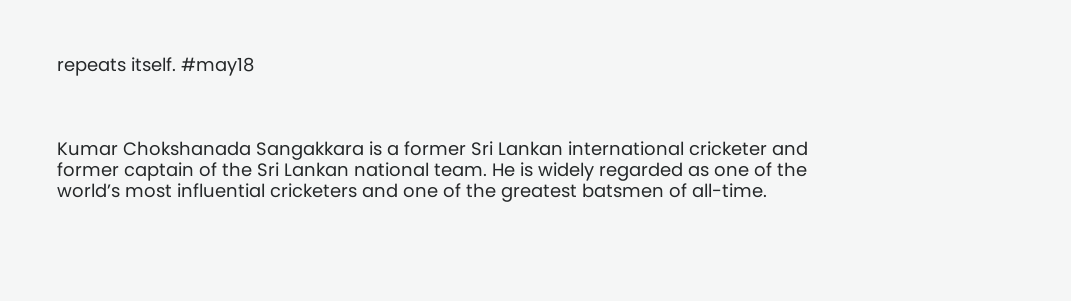repeats itself. #may18



Kumar Chokshanada Sangakkara is a former Sri Lankan international cricketer and former captain of the Sri Lankan national team. He is widely regarded as one of the world’s most influential cricketers and one of the greatest batsmen of all-time.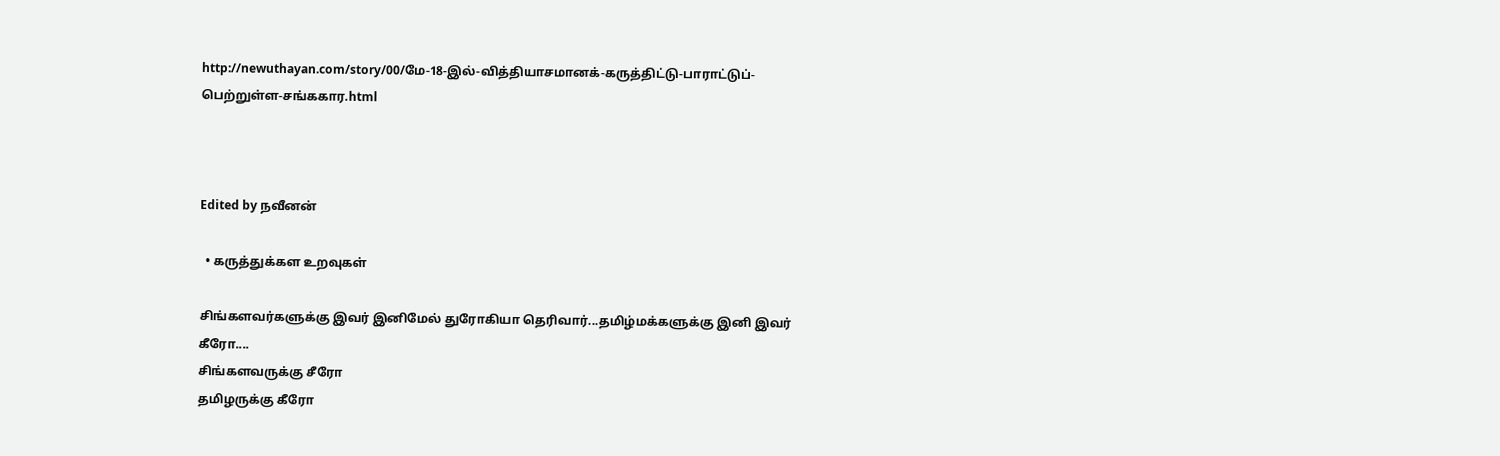http://newuthayan.com/story/00/மே-18-இல்-வித்தியாசமானக்-கருத்திட்டு-பாராட்டுப்-பெற்றுள்ள-சங்ககார.html



Edited by நவீனன்

  • கருத்துக்கள உறவுகள்

சிங்களவ‌ர்களுக்கு இவர் இனிமேல் துரோகியா தெரிவார்...தமிழ்மக்களுக்கு இனி இவர் கீரோ....
சிங்களவ‌ருக்கு சீரோ
தமிழருக்கு கீரோ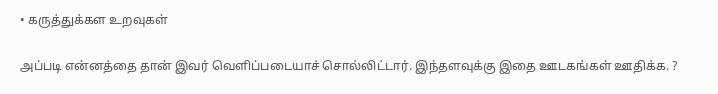• கருத்துக்கள உறவுகள்

அப்படி என்னத்தை தான் இவர் வெளிப்படையாச் சொல்லிட்டார். இந்தளவுக்கு இதை ஊடகங்கள் ஊதிக்க. ?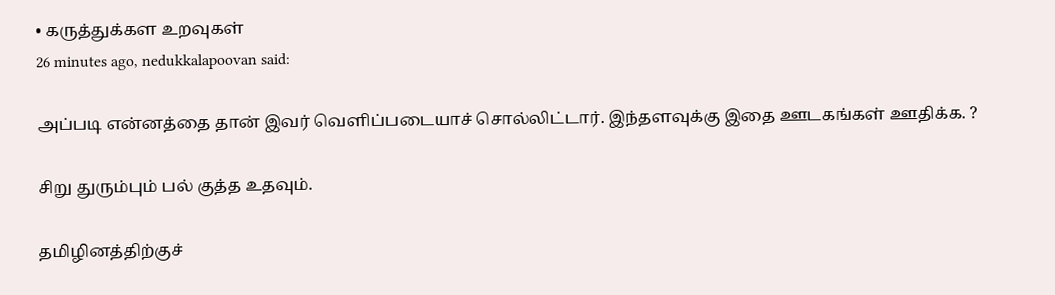• கருத்துக்கள உறவுகள்
26 minutes ago, nedukkalapoovan said:

அப்படி என்னத்தை தான் இவர் வெளிப்படையாச் சொல்லிட்டார். இந்தளவுக்கு இதை ஊடகங்கள் ஊதிக்க. ?

சிறு துரும்பும் பல் குத்த உதவும்.

தமிழினத்திற்குச்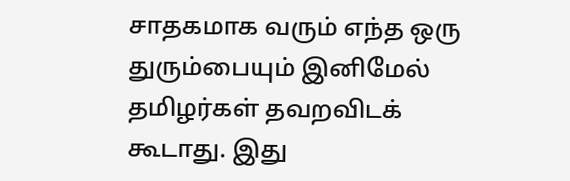சாதகமாக வரும் எந்த ஒரு துரும்பையும் இனிமேல் தமிழர்கள் தவறவிடக் கூடாது. இது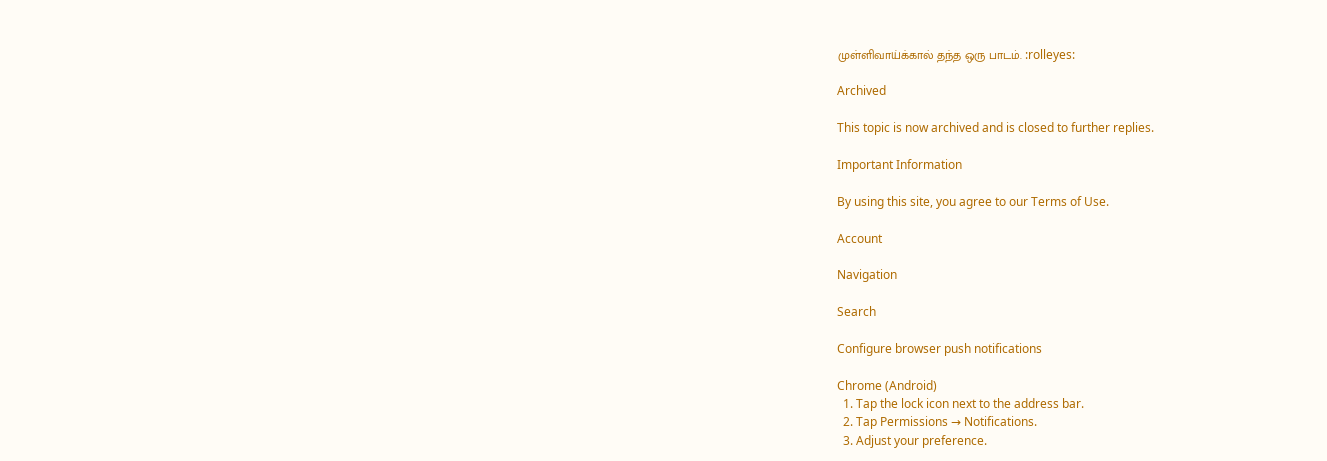முள்ளிவாய்க்கால் தந்த ஒரு பாடம். :rolleyes:

Archived

This topic is now archived and is closed to further replies.

Important Information

By using this site, you agree to our Terms of Use.

Account

Navigation

Search

Configure browser push notifications

Chrome (Android)
  1. Tap the lock icon next to the address bar.
  2. Tap Permissions → Notifications.
  3. Adjust your preference.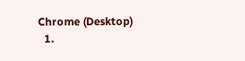Chrome (Desktop)
  1.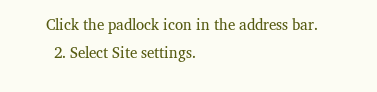Click the padlock icon in the address bar.
  2. Select Site settings.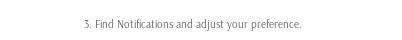3. Find Notifications and adjust your preference.